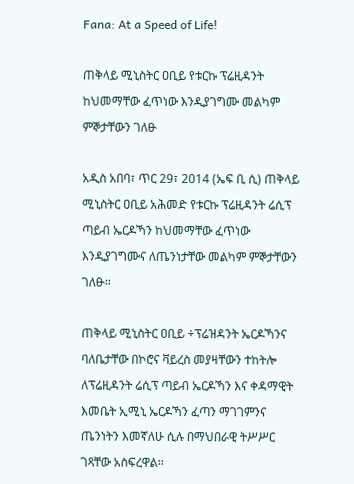Fana: At a Speed of Life!

ጠቅላይ ሚኒስትር ዐቢይ የቱርኩ ፕሬዚዳንት ከህመማቸው ፈጥነው እንዲያገግሙ መልካም ምኞታቸውን ገለፁ

አዲስ አበባ፣ ጥር 29፣ 2014 (ኤፍ ቢ ሲ) ጠቅላይ ሚኒስትር ዐቢይ አሕመድ የቱርኩ ፕሬዚዳንት ሬሲፕ ጣይብ ኤርዶኻን ከህመማቸው ፈጥነው እንዲያገግሙና ለጤንነታቸው መልካም ምኞታቸውን ገለፁ፡፡

ጠቅላይ ሚኒስትር ዐቢይ ÷ፕሬዝዳንት ኤርዶኻንና ባለቤታቸው በኮሮና ቫይረስ መያዛቸውን ተከትሎ ለፕሬዚዳንት ሬሲፕ ጣይብ ኤርዶኻን እና ቀዳማዊት እመቤት ኢሚኒ ኤርዶኻን ፈጣን ማገገምንና ጤንነትን እመኛለሁ ሲሉ በማህበራዊ ትሥሥር ገጻቸው አስፍረዋል፡፡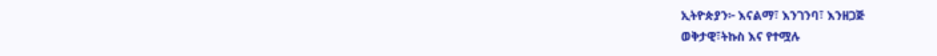ኢትዮጵያን፦ እናልማ፣ እንገንባ፣ እንዘጋጅ
ወቅታዊ፣ትኩስ እና የተሟሉ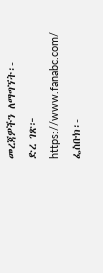መረጃዎችን ለማግኘት፡-
ድረ ገጽ፦ https://www.fanabc.com/
ፌስቡክ፡-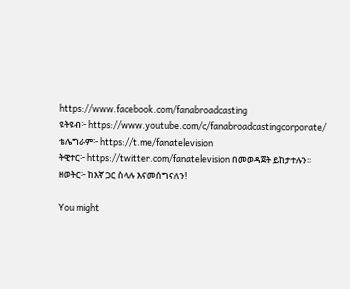https://www.facebook.com/fanabroadcasting
ዩትዩብ፦ https://www.youtube.com/c/fanabroadcastingcorporate/
ቴሌግራም፦ https://t.me/fanatelevision
ትዊተር፦ https://twitter.com/fanatelevision በመወዳጀት ይከታተሉን፡፡
ዘወትር፦ ከእኛ ጋር ስላሉ እናመሰግናለን!

You might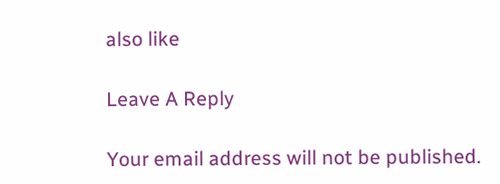also like

Leave A Reply

Your email address will not be published.